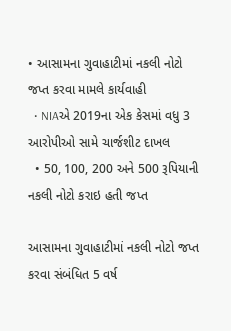• આસામના ગુવાહાટીમાં નકલી નોટો જપ્ત કરવા મામલે કાર્યવાહી
  • NIAએ 2019ના એક કેસમાં વધુ 3 આરોપીઓ સામે ચાર્જશીટ દાખલ
  • 50, 100, 200 અને 500 રૂપિયાની નકલી નોટો કરાઇ હતી જપ્ત

આસામના ગુવાહાટીમાં નકલી નોટો જપ્ત કરવા સંબંધિત 5 વર્ષ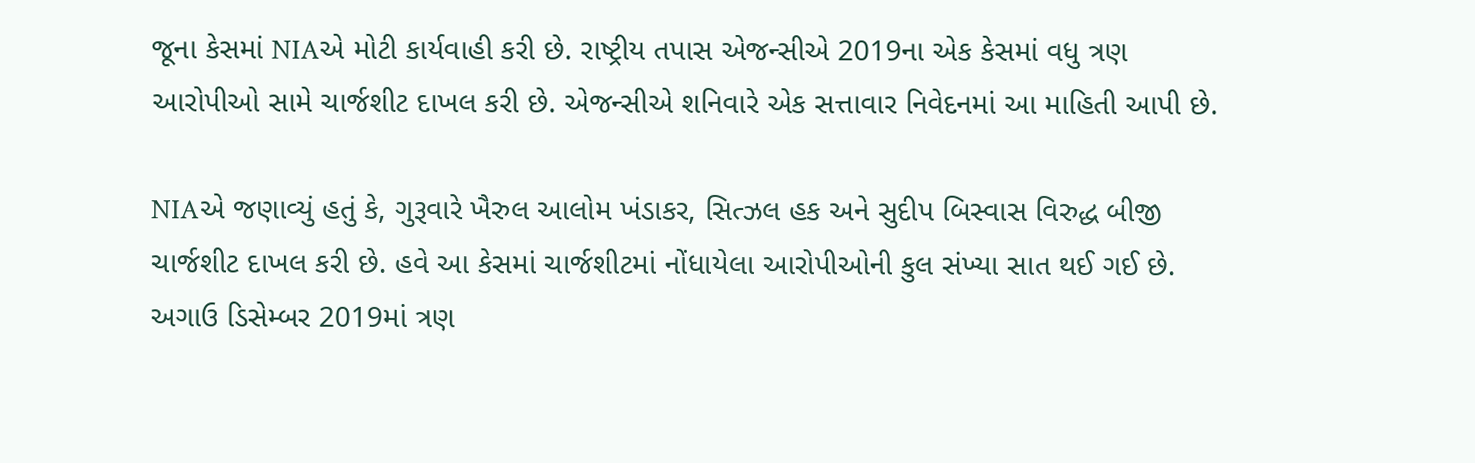જૂના કેસમાં NIAએ મોટી કાર્યવાહી કરી છે. રાષ્ટ્રીય તપાસ એજન્સીએ 2019ના એક કેસમાં વધુ ત્રણ આરોપીઓ સામે ચાર્જશીટ દાખલ કરી છે. એજન્સીએ શનિવારે એક સત્તાવાર નિવેદનમાં આ માહિતી આપી છે.

NIAએ જણાવ્યું હતું કે, ગુરૂવારે ખૈરુલ આલોમ ખંડાકર, સિત્ઝલ હક અને સુદીપ બિસ્વાસ વિરુદ્ધ બીજી ચાર્જશીટ દાખલ કરી છે. હવે આ કેસમાં ચાર્જશીટમાં નોંધાયેલા આરોપીઓની કુલ સંખ્યા સાત થઈ ગઈ છે. અગાઉ ડિસેમ્બર 2019માં ત્રણ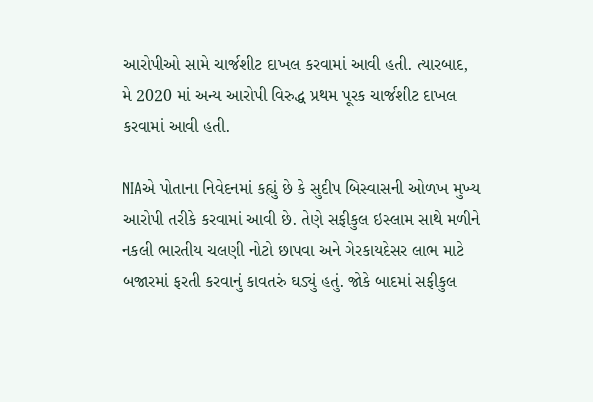આરોપીઓ સામે ચાર્જશીટ દાખલ કરવામાં આવી હતી. ત્યારબાદ, મે 2020 માં અન્ય આરોપી વિરુદ્ધ પ્રથમ પૂરક ચાર્જશીટ દાખલ કરવામાં આવી હતી.

NIAએ પોતાના નિવેદનમાં કહ્યું છે કે સુદીપ બિસ્વાસની ઓળખ મુખ્ય આરોપી તરીકે કરવામાં આવી છે. તેણે સફીકુલ ઇસ્લામ સાથે મળીને નકલી ભારતીય ચલણી નોટો છાપવા અને ગેરકાયદેસર લાભ માટે બજારમાં ફરતી કરવાનું કાવતરું ઘડ્યું હતું. જોકે બાદમાં સફીકુલ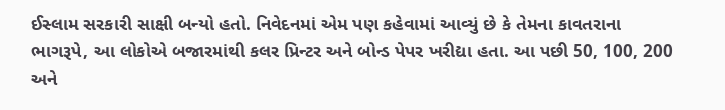ઈસ્લામ સરકારી સાક્ષી બન્યો હતો. નિવેદનમાં એમ પણ કહેવામાં આવ્યું છે કે તેમના કાવતરાના ભાગરૂપે, આ લોકોએ બજારમાંથી કલર પ્રિન્ટર અને બોન્ડ પેપર ખરીદ્યા હતા. આ પછી 50, 100, 200 અને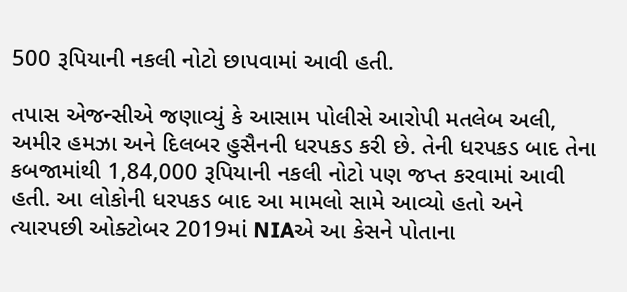500 રૂપિયાની નકલી નોટો છાપવામાં આવી હતી.

તપાસ એજન્સીએ જણાવ્યું કે આસામ પોલીસે આરોપી મતલેબ અલી, અમીર હમઝા અને દિલબર હુસૈનની ધરપકડ કરી છે. તેની ધરપકડ બાદ તેના કબજામાંથી 1,84,000 રૂપિયાની નકલી નોટો પણ જપ્ત કરવામાં આવી હતી. આ લોકોની ધરપકડ બાદ આ મામલો સામે આવ્યો હતો અને ત્યારપછી ઓક્ટોબર 2019માં NIAએ આ કેસને પોતાના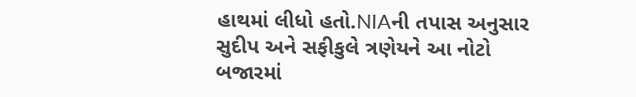હાથમાં લીધો હતો.NIAની તપાસ અનુસાર સુદીપ અને સફીકુલે ત્રણેયને આ નોટો બજારમાં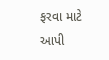ફરવા માટે આપી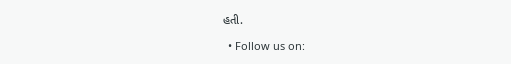હતી.

  • Follow us on: